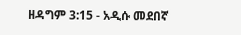ዘዳግም 3:15 - አዲሱ መደበኛ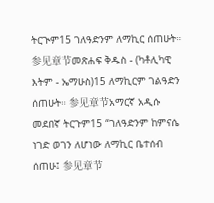ትርጒም15 ገለዓድንም ለማኪር ሰጠሁት። 参见章节መጽሐፍ ቅዱስ - (ካቶሊካዊ እትም - ኤማሁስ)15 ለማኪርም ገልዓድን ሰጠሁት። 参见章节አማርኛ አዲሱ መደበኛ ትርጉም15 “ገለዓድንም ከምናሴ ነገድ ወገን ለሆነው ለማኪር ቤተሰብ ሰጠሁ፤ 参见章节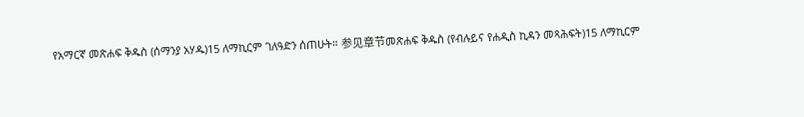የአማርኛ መጽሐፍ ቅዱስ (ሰማንያ አሃዱ)15 ለማኪርም ገለዓድን ሰጠሁት። 参见章节መጽሐፍ ቅዱስ (የብሉይና የሐዲስ ኪዳን መጻሕፍት)15 ለማኪርም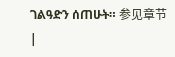ገልዓድን ሰጠሁት። 参见章节 |